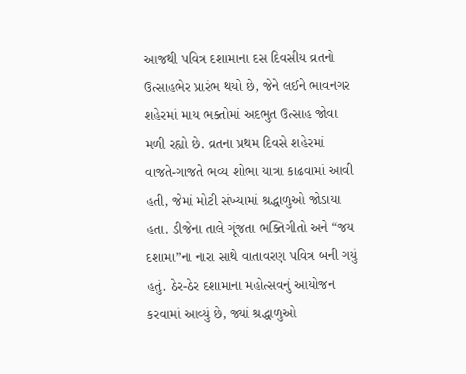આજથી પવિત્ર દશામાના દસ દિવસીય વ્રતનો ઉત્સાહભેર પ્રારંભ થયો છે, જેને લઈને ભાવનગર શહેરમાં માય ભક્તોમાં અદભુત ઉત્સાહ જોવા મળી રહ્યો છે. વ્રતના પ્રથમ દિવસે શહેરમાં વાજતે-ગાજતે ભવ્ય શોભા યાત્રા કાઢવામાં આવી હતી, જેમાં મોટી સંખ્યામાં શ્રદ્ધાળુઓ જોડાયા હતા. ડીજેના તાલે ગૂંજતા ભક્તિગીતો અને “જય દશામા”ના નારા સાથે વાતાવરણ પવિત્ર બની ગયું હતું. ઠેર-ઠેર દશામાના મહોત્સવનું આયોજન કરવામાં આવ્યું છે, જ્યાં શ્રદ્ધાળુઓ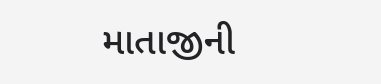માતાજીની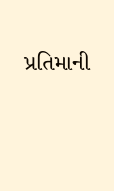પ્રતિમાની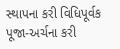સ્થાપના કરી વિધિપૂર્વક પૂજા-અર્ચના કરી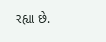રહ્યા છે.